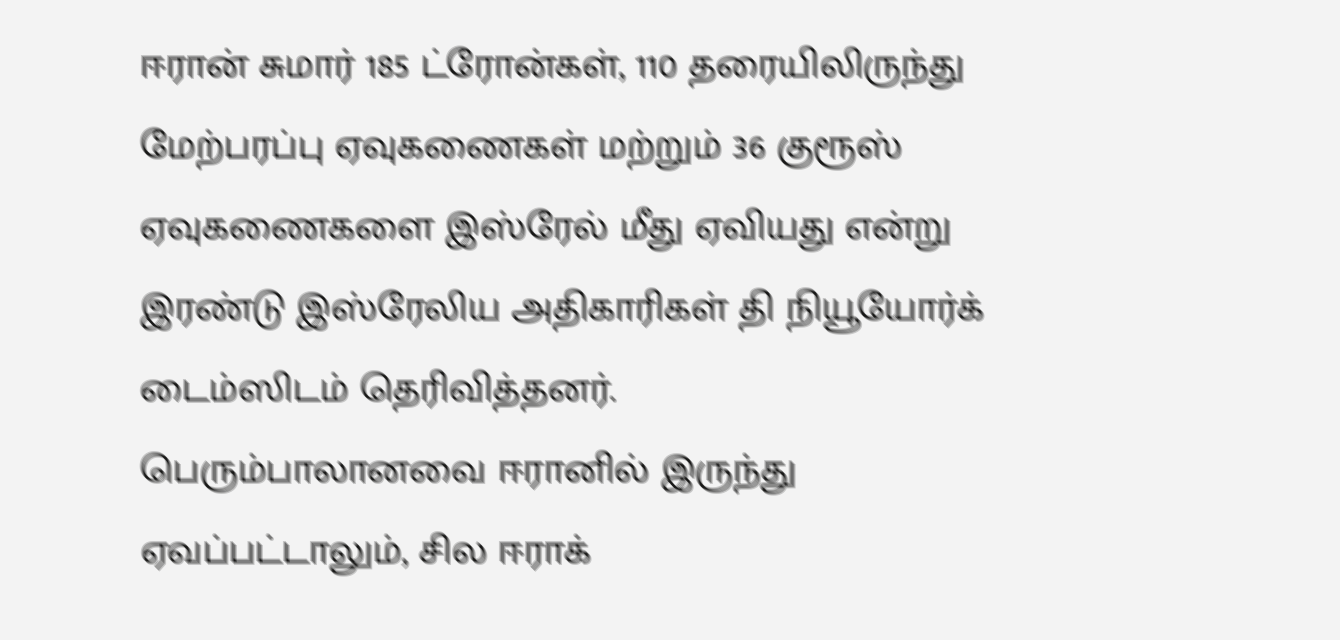ஈரான் சுமார் 185 ட்ரோன்கள், 110 தரையிலிருந்து மேற்பரப்பு ஏவுகணைகள் மற்றும் 36 குரூஸ் ஏவுகணைகளை இஸ்ரேல் மீது ஏவியது என்று இரண்டு இஸ்ரேலிய அதிகாரிகள் தி நியூயோர்க் டைம்ஸிடம் தெரிவித்தனர்.
பெரும்பாலானவை ஈரானில் இருந்து ஏவப்பட்டாலும், சில ஈராக்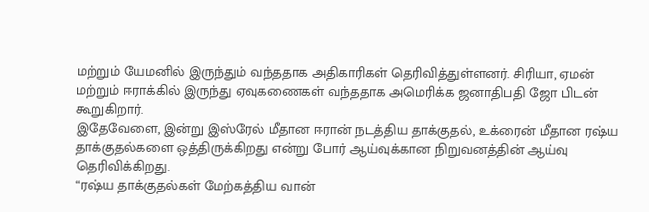மற்றும் யேமனில் இருந்தும் வந்ததாக அதிகாரிகள் தெரிவித்துள்ளனர். சிரியா, ஏமன் மற்றும் ஈராக்கில் இருந்து ஏவுகணைகள் வந்ததாக அமெரிக்க ஜனாதிபதி ஜோ பிடன் கூறுகிறார்.
இதேவேளை, இன்று இஸ்ரேல் மீதான ஈரான் நடத்திய தாக்குதல், உக்ரைன் மீதான ரஷ்ய தாக்குதல்களை ஒத்திருக்கிறது என்று போர் ஆய்வுக்கான நிறுவனத்தின் ஆய்வு தெரிவிக்கிறது.
“ரஷ்ய தாக்குதல்கள் மேற்கத்திய வான்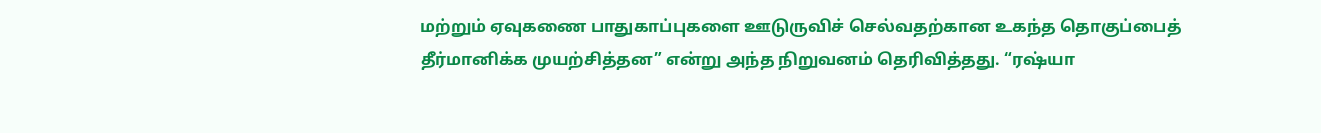மற்றும் ஏவுகணை பாதுகாப்புகளை ஊடுருவிச் செல்வதற்கான உகந்த தொகுப்பைத் தீர்மானிக்க முயற்சித்தன” என்று அந்த நிறுவனம் தெரிவித்தது. “ரஷ்யா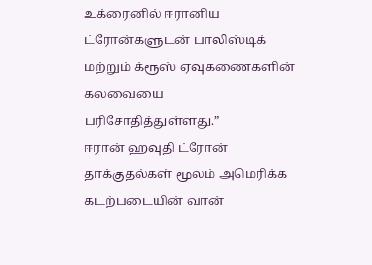உக்ரைனில் ஈரானிய ட்ரோன்களுடன் பாலிஸ்டிக் மற்றும் க்ரூஸ் ஏவுகணைகளின் கலவையை பரிசோதித்துள்ளது.”
ஈரான் ஹவுதி ட்ரோன் தாக்குதல்கள் மூலம் அமெரிக்க கடற்படையின் வான்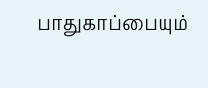பாதுகாப்பையும்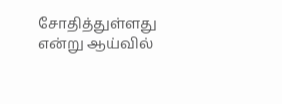சோதித்துள்ளது என்று ஆய்வில்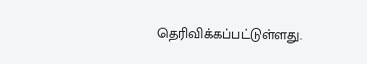தெரிவிக்கப்பட்டுள்ளது.